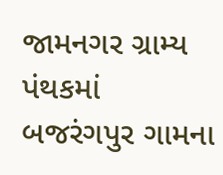જામનગર ગ્રામ્ય પંથકમાં બજરંગપુર ગામના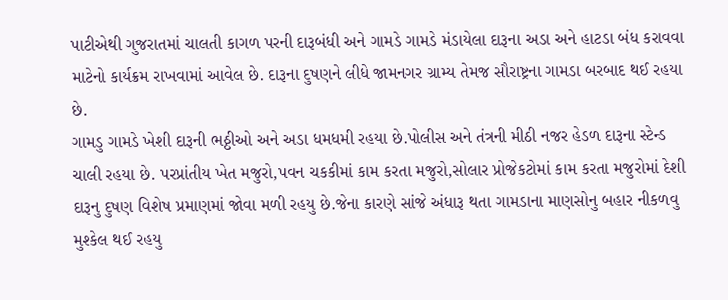પાટીએથી ગુજરાતમાં ચાલતી કાગળ પરની દારૂબંધી અને ગામડે ગામડે મંડાયેલા દારૂના અડા અને હાટડા બંધ કરાવવા માટેનો કાર્યક્રમ રાખવામાં આવેલ છે. દારૂના દુષણને લીધે જામનગર ગ્રામ્ય તેમજ સૌરાષ્ટ્રના ગામડા બરબાદ થઈ રહયા છે.
ગામડુ ગામડે ખેશી દારૂની ભઠ્ઠીઓ અને અડા ધમધમી રહયા છે.પોલીસ અને તંત્રની મીઠી નજર હેડળ દારૂના સ્ટેન્ડ ચાલી રહયા છે. પરપ્રાંતીય ખેત મજુરો,પવન ચકકીમાં કામ કરતા મજુરો,સોલાર પ્રોજેકટોમાં કામ કરતા મજુરોમાં દેશી દારૂનુ દુષણ વિશેષ પ્રમાણમાં જોવા મળી રહયુ છે.જેના કારણે સાંજે અંધારૂ થતા ગામડાના માણસોનુ બહાર નીકળવુ મુશ્કેલ થઈ રહયુ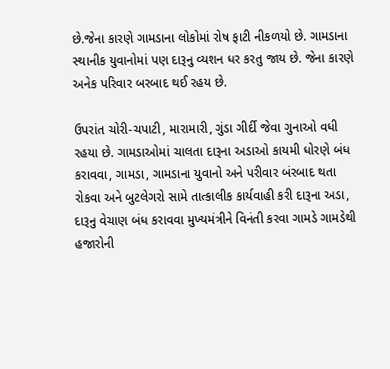છે.જેના કારણે ગામડાના લોકોમાં રોષ ફાટી નીકળયો છે. ગામડાના સ્થાનીક યુવાનોમાં પણ દારૂનુ વ્યશન ધર કરતુ જાય છે. જેના કારણે અનેક પરિવાર બરબાદ થઈ રહય છે.

ઉપરાંત ચોરી-ચપાટી, મારામારી, ગુંડા ગીર્દી જેવા ગુનાઓ વધી રહયા છે. ગામડાઓમાં ચાલતા દારૂના અડાઓ કાયમી ધોરણે બંધ કરાવવા, ગામડા, ગામડાના યુવાનો અને પરીવાર બંરબાદ થતા રોકવા અને બુટલેગરો સામે તાત્કાલીક કાર્યવાહી કરી દારૂના અડા, દારૂનુ વેચાણ બંધ કરાવવા મુખ્યમંત્રીને વિનંતી કરવા ગામડે ગામડેથી હજારોની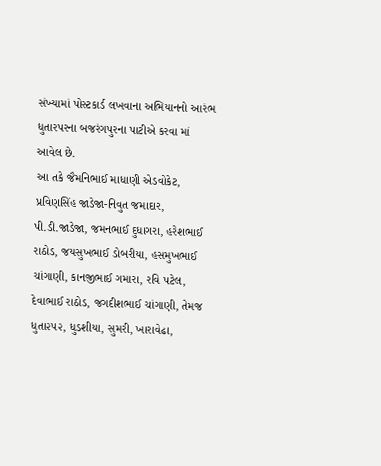સંખ્યામાં પોસ્ટકાર્ડ લખવાના અભિયાનનો આરંભ ધુતારપરના બજરંગપુરના પાટીએ કરવા માં આવેલ છે.
આ તકે જૈમનિભાઈ માધાણી એડવોકેટ, પ્રવિણસિંહ જાડેજા-નિવુત જમાદાર, પી.ડી.જાડેજા, જમનભાઈ દુધાગરા, હરેશભાઈ રાઠોડ, જયસુખભાઈ ડોબરીયા, હસમુખભાઈ ચાંગાણી, કાનજીભાઈ ગમારા, રવિ પટેલ, દેવાભાઈ રાઠોડ, જગદીશભાઈ ચાંગાણી, તેમજ ધુતા૨૫૨, ધુડશીયા, સુમરી, ખારાવેઢા,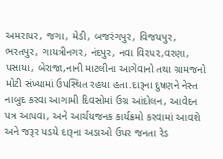અમરાપર, જગા, મેડી, બજરંગપુર, વિજયપુર, ભરતપુર, ગાયત્રીનગર, નંદપુર, નવા વિ૨૫૨,વરણા, પસાયા, બેરાજા,નાની માટલીના આગેવાનો તથા ગ્રામજનો મોટી સંખ્યામાં ઉપસ્થિત રહયા હતા.દારૂના દુષણને નેસ્ત નાબુદ કરવા આગામી દિવસોમાં ઉગ્ર આંદોલન, આવેદન પત્ર આપવા, અને આર્ચયજનક કાર્યક્રમો કરવામાં આવશે અને જરૂર પડયે દારૂના અડાઓ ઉપર જનતા રેડ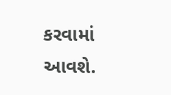કરવામાં આવશે.